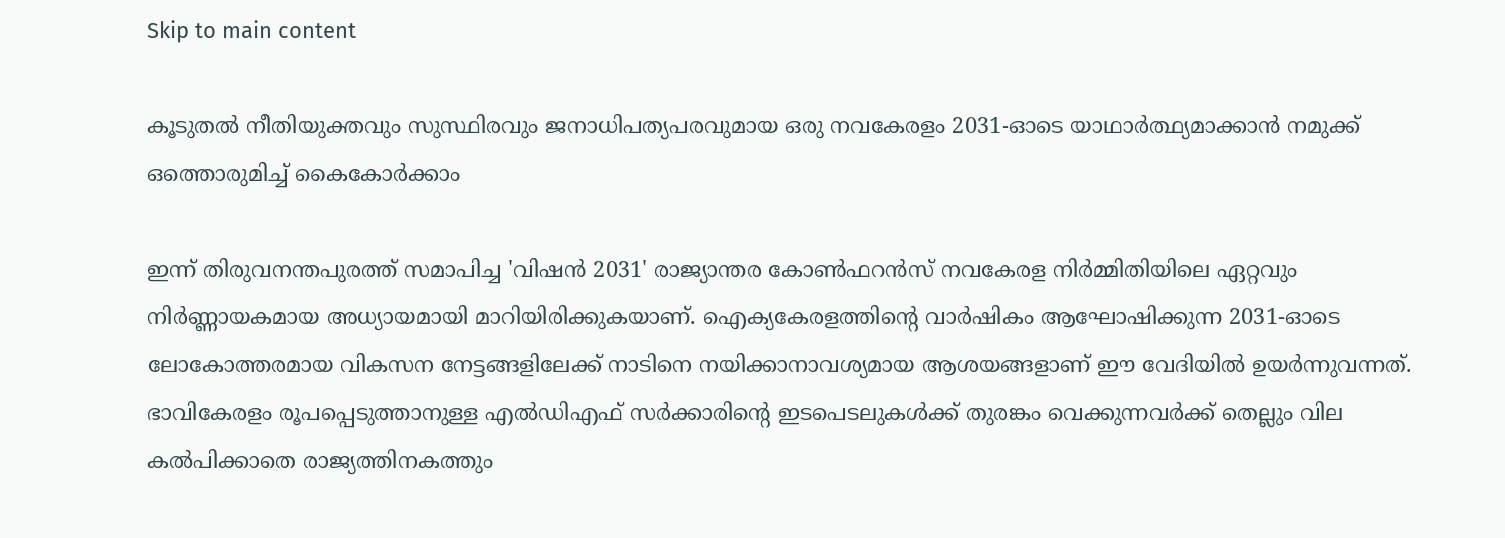Skip to main content

കൂടുതൽ നീതിയുക്തവും സുസ്ഥിരവും ജനാധിപത്യപരവുമായ ഒരു നവകേരളം 2031-ഓടെ യാഥാർത്ഥ്യമാക്കാൻ നമുക്ക് ഒത്തൊരുമിച്ച് കൈകോർക്കാം

ഇന്ന് തിരുവനന്തപുരത്ത് സമാപിച്ച 'വിഷൻ 2031' രാജ്യാന്തര കോൺഫറൻസ് നവകേരള നിർമ്മിതിയിലെ ഏറ്റവും നിർണ്ണായകമായ അധ്യായമായി മാറിയിരിക്കുകയാണ്. ഐക്യകേരളത്തിന്റെ വാർഷികം ആഘോഷിക്കുന്ന 2031-ഓടെ ലോകോത്തരമായ വികസന നേട്ടങ്ങളിലേക്ക് നാടിനെ നയിക്കാനാവശ്യമായ ആശയങ്ങളാണ് ഈ വേദിയിൽ ഉയർന്നുവന്നത്. ഭാവികേരളം രൂപപ്പെടുത്താനുള്ള എൽഡിഎഫ് സർക്കാരിന്റെ ഇടപെടലുകൾക്ക് തുരങ്കം വെക്കുന്നവർക്ക് തെല്ലും വില കൽപിക്കാതെ രാജ്യത്തിനകത്തും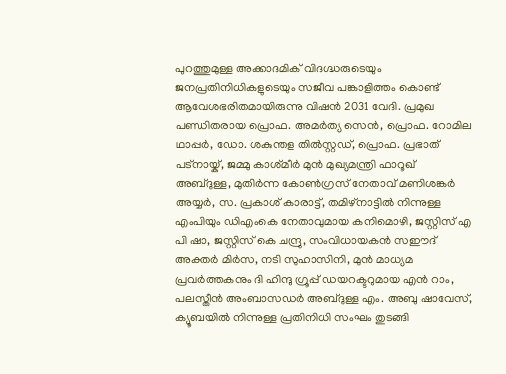പുറത്തുമുള്ള അക്കാദമിക് വിദഗ്ദ്ധരുടെയും ജനപ്രതിനിധികളുടെയും സജീവ പങ്കാളിത്തം കൊണ്ട് ആവേശഭരിതമായിരുന്നു വിഷൻ 2031 വേദി. പ്രമുഖ പണ്ഡിതരായ പ്രൊഫ. അമർത്യ സെൻ, പ്രൊഫ. റോമില ഥാപ്പർ, ഡോ. ശകുന്തള തിൽസ്റ്റഡ്, പ്രൊഫ. പ്രഭാത് പട്നായ്ക്, ജമ്മു കാശ്‌മീർ മുൻ മുഖ്യമന്ത്രി ഫാറൂഖ് അബ്ദുള്ള, മുതിർന്ന കോൺഗ്രസ് നേതാവ് മണിശങ്കർ അയ്യർ, സ. പ്രകാശ് കാരാട്ട്, തമിഴ്‌നാട്ടിൽ നിന്നുള്ള എംപിയും ഡിഎംകെ നേതാവുമായ കനിമൊഴി, ജസ്റ്റിസ് എ പി ഷാ, ജസ്റ്റിസ് കെ ചന്ദ്രു, സംവിധായകൻ സഈദ് അക്തർ മിർസ, നടി സുഹാസിനി, മുൻ മാധ്യമ പ്രവർത്തകനും ദി ഹിന്ദു ഗ്രൂപ്പ് ഡയറക്ടറുമായ എൻ റാം, പലസ്തീൻ അംബാസഡർ അബ്ദുള്ള എം. അബു ഷാവേസ്, ക്യൂബയിൽ നിന്നുള്ള പ്രതിനിധി സംഘം തുടങ്ങി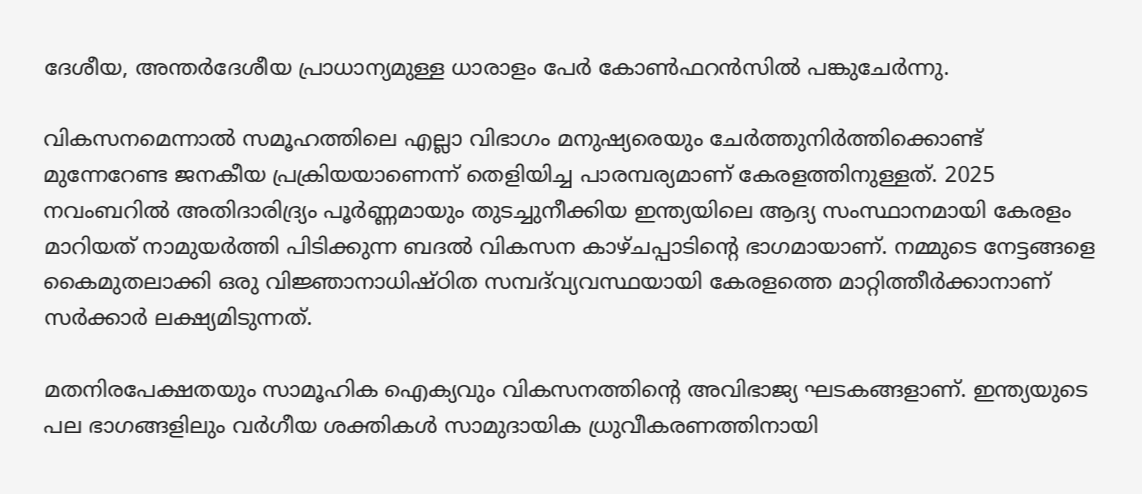ദേശീയ, അന്തർദേശീയ പ്രാധാന്യമുള്ള ധാരാളം പേർ കോൺഫറൻസിൽ പങ്കുചേർന്നു.

വികസനമെന്നാൽ സമൂഹത്തിലെ എല്ലാ വിഭാഗം മനുഷ്യരെയും ചേർത്തുനിർത്തിക്കൊണ്ട് മുന്നേറേണ്ട ജനകീയ പ്രക്രിയയാണെന്ന് തെളിയിച്ച പാരമ്പര്യമാണ് കേരളത്തിനുള്ളത്. 2025 നവംബറിൽ അതിദാരിദ്ര്യം പൂർണ്ണമായും തുടച്ചുനീക്കിയ ഇന്ത്യയിലെ ആദ്യ സംസ്ഥാനമായി കേരളം മാറിയത് നാമുയർത്തി പിടിക്കുന്ന ബദൽ വികസന കാഴ്ചപ്പാടിന്റെ ഭാഗമായാണ്. നമ്മുടെ നേട്ടങ്ങളെ കൈമുതലാക്കി ഒരു വിജ്ഞാനാധിഷ്ഠിത സമ്പദ്‌വ്യവസ്ഥയായി കേരളത്തെ മാറ്റിത്തീർക്കാനാണ് സർക്കാർ ലക്ഷ്യമിടുന്നത്.

മതനിരപേക്ഷതയും സാമൂഹിക ഐക്യവും വികസനത്തിന്റെ അവിഭാജ്യ ഘടകങ്ങളാണ്. ഇന്ത്യയുടെ പല ഭാഗങ്ങളിലും വർഗീയ ശക്തികൾ സാമുദായിക ധ്രുവീകരണത്തിനായി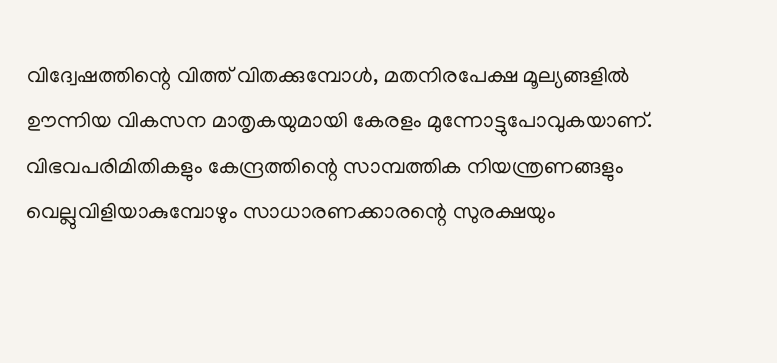വിദ്വേഷത്തിന്റെ വിത്ത് വിതക്കുമ്പോൾ, മതനിരപേക്ഷ മൂല്യങ്ങളിൽ ഊന്നിയ വികസന മാതൃകയുമായി കേരളം മുന്നോട്ടുപോവുകയാണ്. വിഭവപരിമിതികളും കേന്ദ്രത്തിന്റെ സാമ്പത്തിക നിയന്ത്രണങ്ങളും വെല്ലുവിളിയാകുമ്പോഴും സാധാരണക്കാരന്റെ സുരക്ഷയും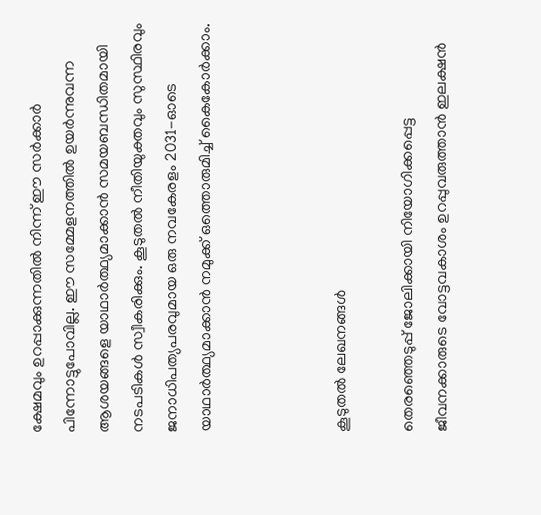ക്ഷേമവും ഉറപ്പാക്കുന്നതിൽ നിന്ന് ഈ സർക്കാർ പിന്നോട്ടുപോവില്ല. ഈ സമ്മേളനത്തിൽ ഉയർന്നുവന്ന ആശയങ്ങളെ യാഥാർത്ഥ്യമാക്കാൻ സമയബന്ധിതമായി നടപടികൾ സ്വീകരിക്കും. കൂടുതൽ നീതിയുക്തവും സുസ്ഥിരവും ജനാധിപത്യപരവുമായ ഒരു നവകേരളം 2031-ഓടെ യാഥാർത്ഥ്യമാക്കാൻ നമുക്ക് ഒത്തൊരുമിച്ച് കൈകോർക്കാം.



കൂടുതൽ ലേഖനങ്ങൾ

തെരഞ്ഞെടുപ്പ്‌ ജോലിക്കായി നിയോഗിക്കപ്പെട്ട ജീവനക്കാരുടെ വോട്ടവകാശം ഉറപ്പുവരുത്താന്‍ ഇലക്ഷന്‍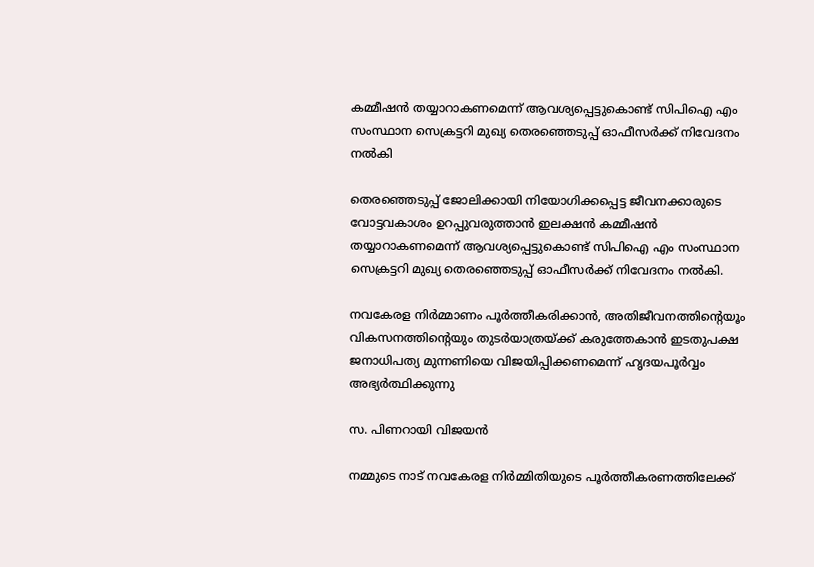കമ്മീഷന്‍ തയ്യാറാകണമെന്ന്‌ ആവശ്യപ്പെട്ടുകൊണ്ട്‌ സിപിഐ എം സംസ്ഥാന സെക്രട്ടറി മുഖ്യ തെരഞ്ഞെടുപ്പ്‌ ഓഫീസര്‍ക്ക്‌ നിവേദനം നല്‍കി

തെരഞ്ഞെടുപ്പ്‌ ജോലിക്കായി നിയോഗിക്കപ്പെട്ട ജീവനക്കാരുടെ വോട്ടവകാശം ഉറപ്പുവരുത്താന്‍ ഇലക്ഷന്‍ കമ്മീഷന്‍ തയ്യാറാകണമെന്ന്‌ ആവശ്യപ്പെട്ടുകൊണ്ട്‌ സിപിഐ എം സംസ്ഥാന സെക്രട്ടറി മുഖ്യ തെരഞ്ഞെടുപ്പ്‌ ഓഫീസര്‍ക്ക്‌ നിവേദനം നല്‍കി.

നവകേരള നിർമ്മാണം പൂർത്തീകരിക്കാൻ, അതിജീവനത്തിന്റെയൂം വികസനത്തിന്റെയും തുടർയാത്രയ്ക്ക് കരുത്തേകാൻ ഇടതുപക്ഷ ജനാധിപത്യ മുന്നണിയെ വിജയിപ്പിക്കണമെന്ന് ഹൃദയപൂർവ്വം അഭ്യർത്ഥിക്കുന്നു

സ. പിണറായി വിജയൻ

നമ്മുടെ നാട് നവകേരള നിർമ്മിതിയുടെ പൂർത്തീകരണത്തിലേക്ക്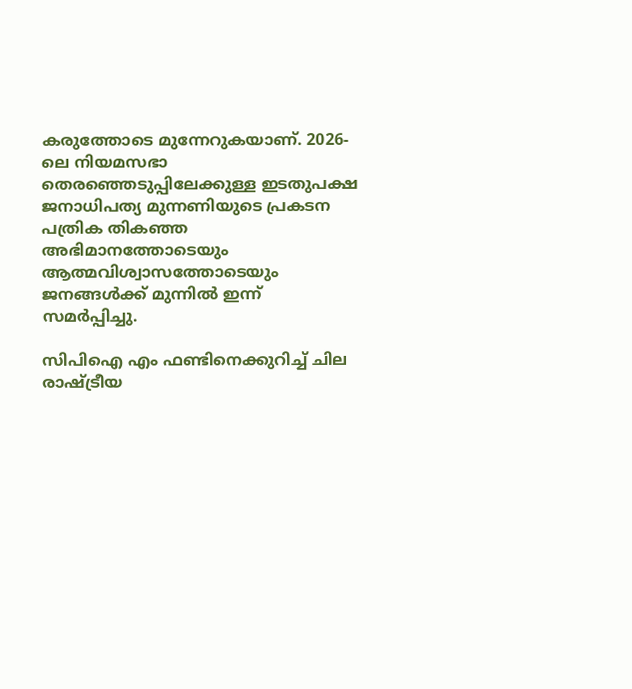കരുത്തോടെ മുന്നേറുകയാണ്. 2026-ലെ നിയമസഭാ തെരഞ്ഞെടുപ്പിലേക്കുള്ള ഇടതുപക്ഷ ജനാധിപത്യ മുന്നണിയുടെ പ്രകടന പത്രിക തികഞ്ഞ അഭിമാനത്തോടെയും ആത്മവിശ്വാസത്തോടെയും ജനങ്ങൾക്ക് മുന്നിൽ ഇന്ന് സമർപ്പിച്ചു.

സി‌പി‌ഐ എം ഫണ്ടിനെക്കുറിച്ച് ചില രാഷ്ട്രീയ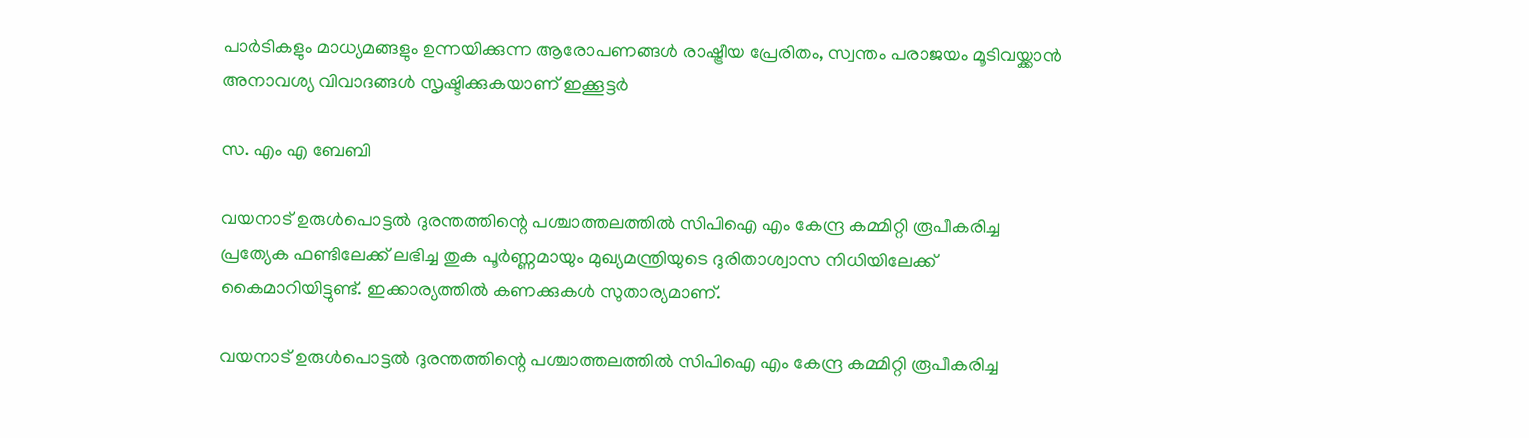പാർടികളും മാധ്യമങ്ങളും ഉന്നയിക്കുന്ന ആരോപണങ്ങൾ രാഷ്ട്രീയ പ്രേരിതം, സ്വന്തം പരാജയം മൂടിവയ്ക്കാൻ അനാവശ്യ വിവാദങ്ങൾ സൃഷ്ടിക്കുകയാണ് ഇക്കൂട്ടർ

സ. എം എ ബേബി

വയനാട് ഉരുൾപൊട്ടൽ ദുരന്തത്തിന്റെ പശ്ചാത്തലത്തിൽ സി‌പി‌ഐ എം കേന്ദ്ര കമ്മിറ്റി രൂപീകരിച്ച പ്രത്യേക ഫണ്ടിലേക്ക് ലഭിച്ച തുക പൂർണ്ണമായും മുഖ്യമന്ത്രിയുടെ ദുരിതാശ്വാസ നിധിയിലേക്ക് കൈമാറിയിട്ടുണ്ട്. ഇക്കാര്യത്തിൽ കണക്കുകൾ സുതാര്യമാണ്.

വയനാട് ഉരുൾപൊട്ടൽ ദുരന്തത്തിന്റെ പശ്ചാത്തലത്തിൽ സി‌പി‌ഐ എം കേന്ദ്ര കമ്മിറ്റി രൂപീകരിച്ച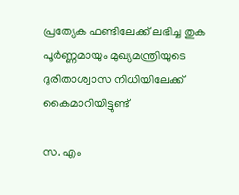പ്രത്യേക ഫണ്ടിലേക്ക് ലഭിച്ച തുക പൂർണ്ണമായും മുഖ്യമന്ത്രിയുടെ ദുരിതാശ്വാസ നിധിയിലേക്ക് കൈമാറിയിട്ടുണ്ട്

സ. എം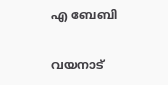എ ബേബി

വയനാട്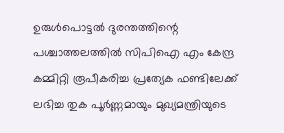ഉരുൾപൊട്ടൽ ദുരന്തത്തിന്റെ പശ്ചാത്തലത്തിൽ സി‌പി‌ഐ എം കേന്ദ്ര കമ്മിറ്റി രൂപീകരിച്ച പ്രത്യേക ഫണ്ടിലേക്ക് ലഭിച്ച തുക പൂർണ്ണമായും മുഖ്യമന്ത്രിയുടെ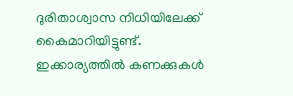ദുരിതാശ്വാസ നിധിയിലേക്ക് കൈമാറിയിട്ടുണ്ട്. ഇക്കാര്യത്തിൽ കണക്കുകൾ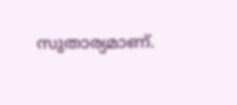സുതാര്യമാണ്.